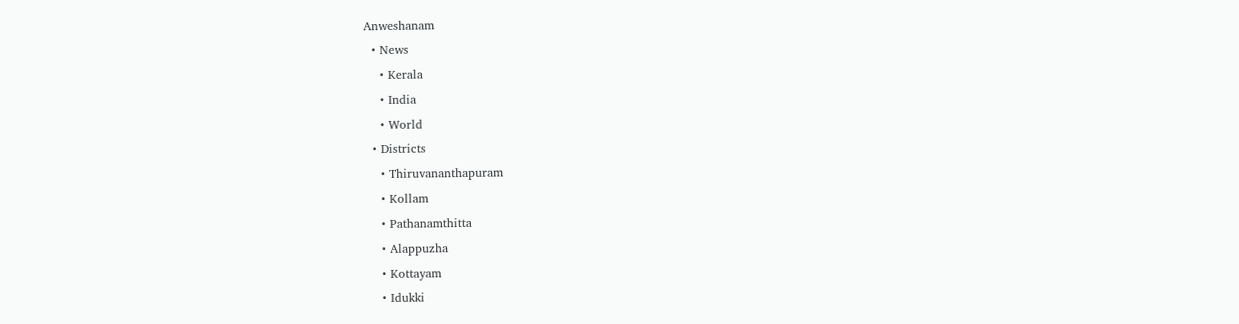Anweshanam
  • News
    • Kerala
    • India
    • World
  • Districts
    • Thiruvananthapuram
    • Kollam
    • Pathanamthitta
    • Alappuzha
    • Kottayam
    • Idukki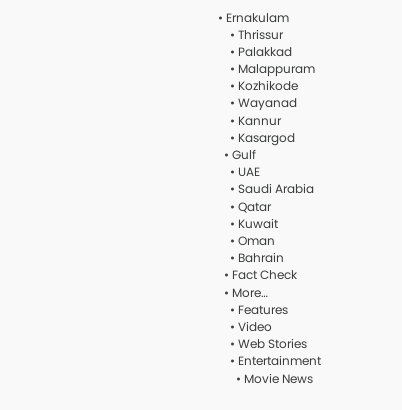• Ernakulam
    • Thrissur
    • Palakkad
    • Malappuram
    • Kozhikode
    • Wayanad
    • Kannur
    • Kasargod
  • Gulf
    • UAE
    • Saudi Arabia
    • Qatar
    • Kuwait
    • Oman
    • Bahrain
  • Fact Check
  • More…
    • Features
    • Video
    • Web Stories
    • Entertainment
      • Movie News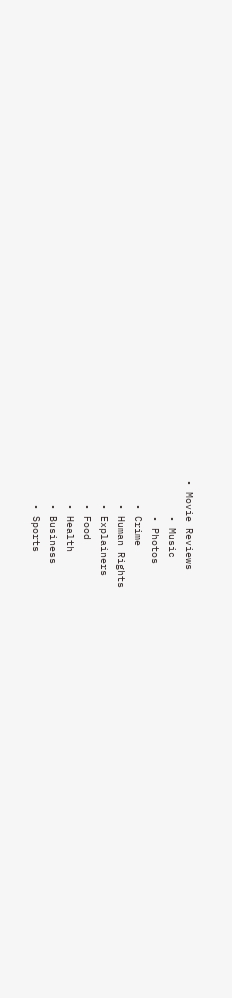• Movie Reviews
      • Music
      • Photos
    • Crime
    • Human Rights
    • Explainers
    • Food
    • Health
    • Business
    • Sports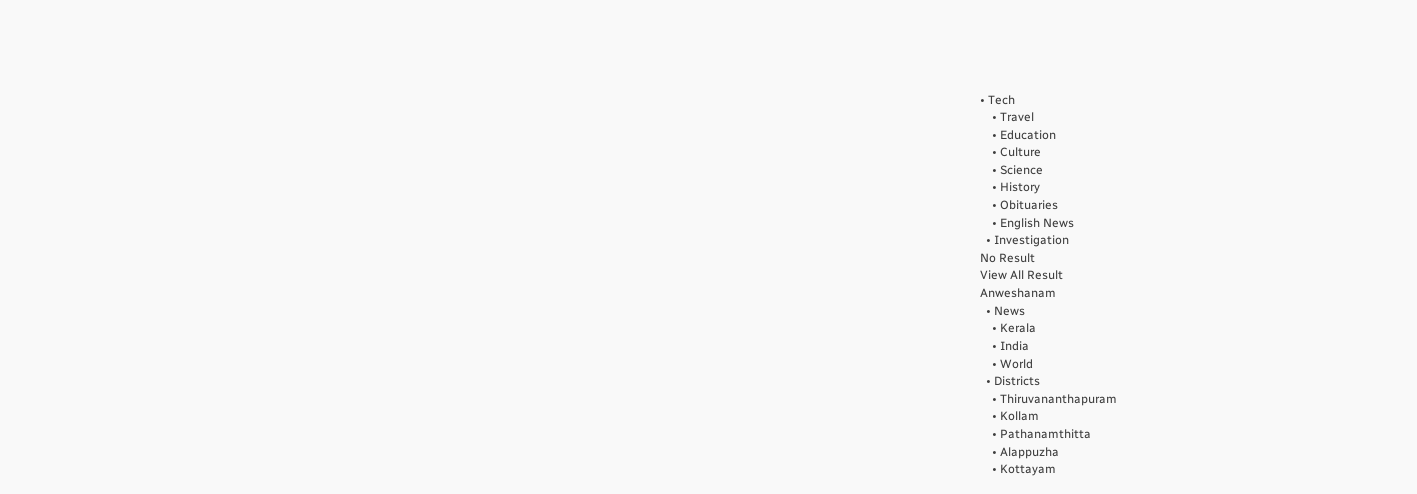• Tech
    • Travel
    • Education
    • Culture
    • Science
    • History
    • Obituaries
    • English News
  • Investigation
No Result
View All Result
Anweshanam
  • News
    • Kerala
    • India
    • World
  • Districts
    • Thiruvananthapuram
    • Kollam
    • Pathanamthitta
    • Alappuzha
    • Kottayam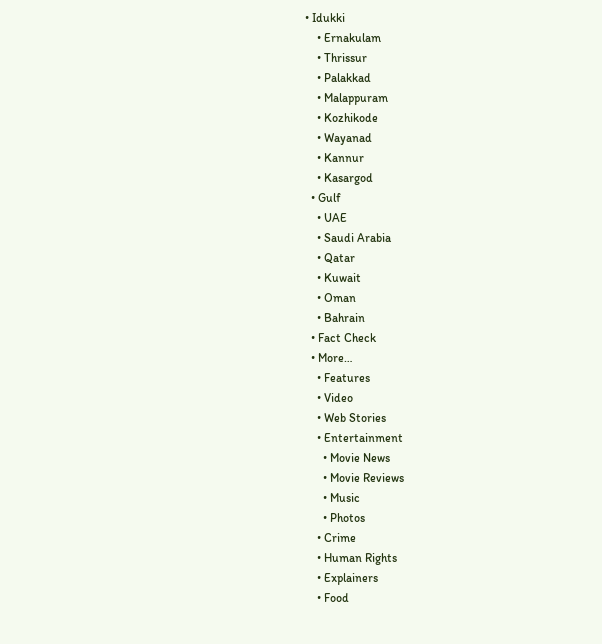• Idukki
    • Ernakulam
    • Thrissur
    • Palakkad
    • Malappuram
    • Kozhikode
    • Wayanad
    • Kannur
    • Kasargod
  • Gulf
    • UAE
    • Saudi Arabia
    • Qatar
    • Kuwait
    • Oman
    • Bahrain
  • Fact Check
  • More…
    • Features
    • Video
    • Web Stories
    • Entertainment
      • Movie News
      • Movie Reviews
      • Music
      • Photos
    • Crime
    • Human Rights
    • Explainers
    • Food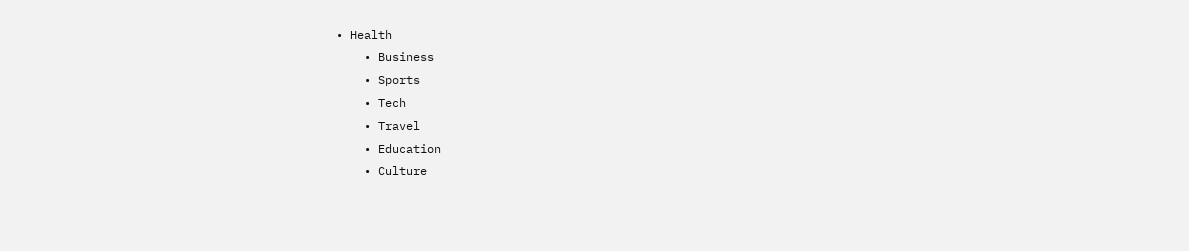• Health
    • Business
    • Sports
    • Tech
    • Travel
    • Education
    • Culture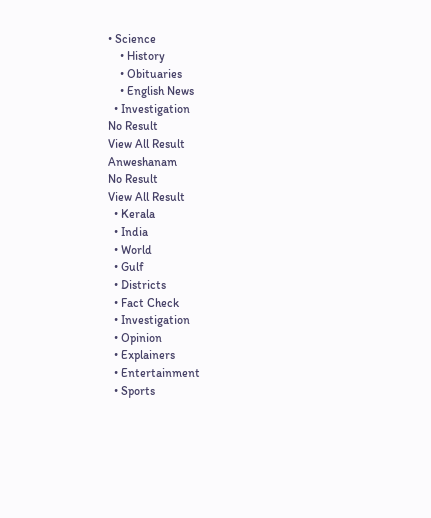• Science
    • History
    • Obituaries
    • English News
  • Investigation
No Result
View All Result
Anweshanam
No Result
View All Result
  • Kerala
  • India
  • World
  • Gulf
  • Districts
  • Fact Check
  • Investigation
  • Opinion
  • Explainers
  • Entertainment
  • Sports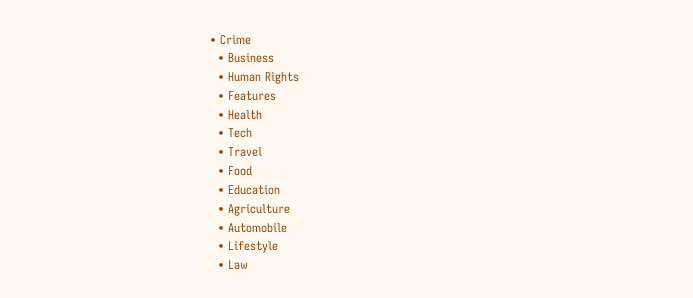• Crime
  • Business
  • Human Rights
  • Features
  • Health
  • Tech
  • Travel
  • Food
  • Education
  • Agriculture
  • Automobile
  • Lifestyle
  • Law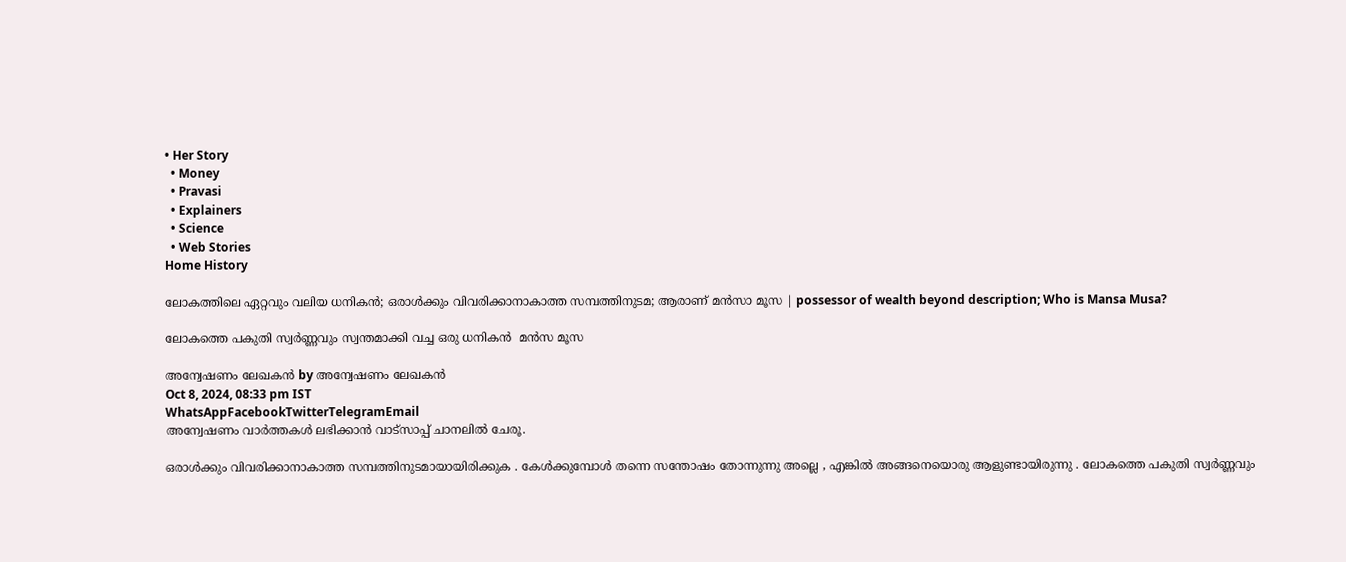• Her Story
  • Money
  • Pravasi
  • Explainers
  • Science
  • Web Stories
Home History

ലോകത്തിലെ ഏറ്റവും വലിയ ധനികൻ; ഒരാൾക്കും വിവരിക്കാനാകാത്ത സമ്പത്തിനുടമ; ആരാണ് മന്‍സാ മൂസ | possessor of wealth beyond description; Who is Mansa Musa?

ലോകത്തെ പകുതി സ്വർണ്ണവും സ്വന്തമാക്കി വച്ച ഒരു ധനികൻ  മൻസ മൂസ

അന്വേഷണം ലേഖകൻ by അന്വേഷണം ലേഖകൻ
Oct 8, 2024, 08:33 pm IST
WhatsAppFacebookTwitterTelegramEmail
അന്വേഷണം വാർത്തകൾ ലഭിക്കാന്‍ വാട്സാപ്പ് ചാനലില്‍ ചേരൂ.

ഒരാൾക്കും വിവരിക്കാനാകാത്ത സമ്പത്തിനുടമായായിരിക്കുക . കേൾക്കുമ്പോൾ തന്നെ സന്തോഷം തോന്നുന്നു അല്ലെ , എങ്കിൽ അങ്ങനെയൊരു ആളുണ്ടായിരുന്നു . ലോകത്തെ പകുതി സ്വർണ്ണവും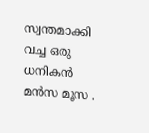സ്വന്തമാക്കി വച്ച ഒരു ധനികൻ  മൻസ മൂസ .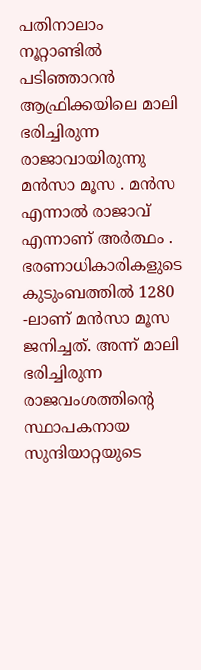പതിനാലാം നൂറ്റാണ്ടില്‍ പടിഞ്ഞാറന്‍ ആഫ്രിക്കയിലെ മാലി ഭരിച്ചിരുന്ന രാജാവായിരുന്നു മന്‍സാ മൂസ . മൻസ എന്നാൽ രാജാവ് എന്നാണ് അർത്ഥം . ഭരണാധികാരികളുടെ കുടുംബത്തില്‍ 1280 -ലാണ് മന്‍സാ മൂസ ജനിച്ചത്. അന്ന് മാലി ഭരിച്ചിരുന്ന രാജവംശത്തിന്റെ സ്ഥാപകനായ സുന്ദിയാറ്റയുടെ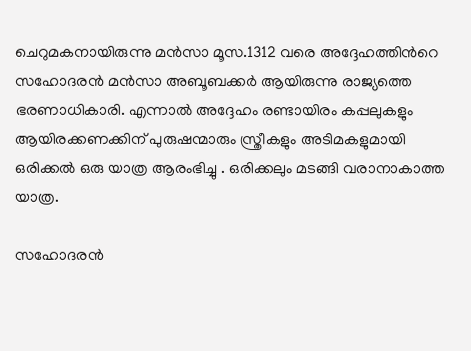ചെറുമകനായിരുന്നു മൻസാ മൂസ.1312 വരെ അദ്ദേഹത്തിന്‍റെ സഹോദരന്‍ മന്‍സാ അബൂബക്കര്‍ ആയിരുന്നു രാജ്യത്തെ ഭരണാധികാരി. എന്നാൽ അദ്ദേഹം രണ്ടായിരം കപ്പലുകളും ആയിരക്കണക്കിന് പുരുഷന്മാരും സ്ത്രീകളും അടിമകളുമായി ഒരിക്കൽ ഒരു യാത്ര ആരംഭിച്ചു . ഒരിക്കലും മടങ്ങി വരാനാകാത്ത യാത്ര.

സഹോദരന്‍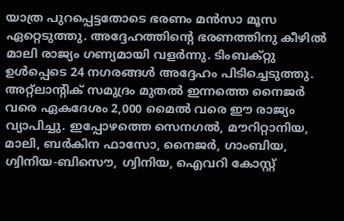യാത്ര പുറപ്പെട്ടതോടെ ഭരണം മന്‍സാ മൂസ ഏറ്റെടുത്തു. അദ്ദേഹത്തിന്റെ ഭരണത്തിനു കീഴിൽ മാലി രാജ്യം ഗണ്യമായി വളർന്നു. ടിംബക്റ്റു ഉൾപ്പെടെ 24 നഗരങ്ങൾ അദ്ദേഹം പിടിച്ചെടുത്തു. അറ്റ്ലാന്റിക് സമുദ്രം മുതൽ ഇന്നത്തെ നൈജർ വരെ ഏകദേശം 2,000 മൈൽ വരെ ഈ രാജ്യം വ്യാപിച്ചു. ഇപ്പോഴത്തെ സെനഗൽ, മൗറിറ്റാനിയ, മാലി, ബർകിന ഫാസോ, നൈജർ, ഗാംബിയ, ഗ്വിനിയ-ബിസൌ, ഗ്വിനിയ, ഐവറി കോസ്റ്റ്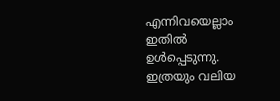എന്നിവയെല്ലാം ഇതില്‍ ഉള്‍പ്പെടുന്നു. ഇത്രയും വലിയ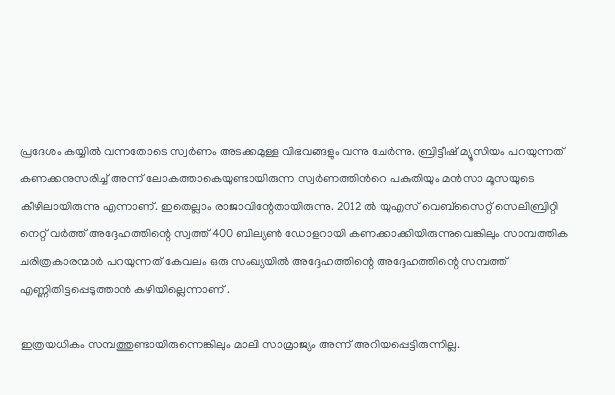പ്രദേശം കയ്യില്‍ വന്നതോടെ സ്വര്‍ണം അടക്കമുള്ള വിഭവങ്ങളും വന്നു ചേര്‍ന്നു. ബ്രിട്ടീഷ് മ്യൂസിയം പറയുന്നത് കണക്കനുസരിച്ച് അന്ന് ലോകത്താകെയുണ്ടായിരുന്ന സ്വര്‍ണത്തിന്‍റെ പകുതിയും മന്‍സാ മൂസയുടെ കീഴിലായിരുന്നു എന്നാണ്. ഇതെല്ലാം രാജാവിന്റേതായിരുന്നു. 2012 ൽ യുഎസ് വെബ്‌സൈറ്റ് സെലിബ്രിറ്റി നെറ്റ് വർത്ത് അദ്ദേഹത്തിന്റെ സ്വത്ത് 400 ബില്യൺ ഡോളറായി കണക്കാക്കിയിരുന്നുവെങ്കിലും സാമ്പത്തിക ചരിത്രകാരന്മാർ പറയുന്നത് കേവലം ഒരു സംഖ്യയിൽ അദ്ദേഹത്തിന്റെ അദ്ദേഹത്തിന്റെ സമ്പത്ത് എണ്ണിതിട്ടപ്പെടുത്താൻ കഴിയില്ലെന്നാണ് .

ഇത്രയധികം സമ്പത്തുണ്ടായിരുന്നെങ്കിലും മാലി സാമ്രാജ്യം അന്ന് അറിയപ്പെട്ടിരുന്നില്ല.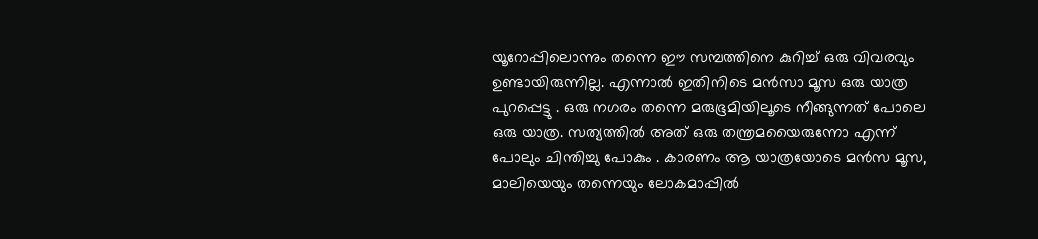യൂറോപ്പിലൊന്നും തന്നെ ഈ സമ്പത്തിനെ കുറിച്ച് ഒരു വിവരവും ഉണ്ടായിരുന്നില്ല. എന്നാൽ ഇതിനിടെ മൻസാ മൂസ ഒരു യാത്ര പുറപ്പെട്ടു . ഒരു നഗരം തന്നെ മരുഭൂമിയിലൂടെ നീങ്ങുന്നത് പോലെ ഒരു യാത്ര. സത്യത്തിൽ അത് ഒരു തന്ത്രമയൈരുന്നോ എന്ന് പോലും ചിന്തിച്ചു പോകും . കാരണം ആ യാത്രയോടെ മൻസ മൂസ, മാലിയെയും തന്നെയും ലോകമാപ്പിൽ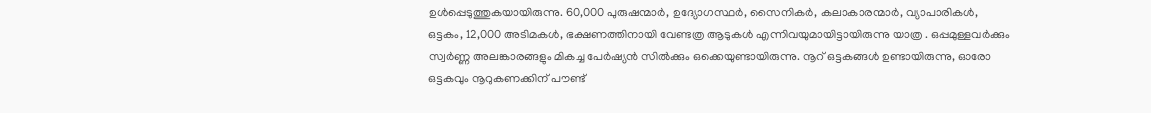ഉൾപ്പെടുത്തുകയായിരുന്നു. 60,000 പുരുഷന്മാർ, ഉദ്യോഗസ്ഥര്‍, സൈനികര്‍, കലാകാരന്മാര്‍, വ്യാപാരികള്‍, ഒട്ടകം, 12,000 അടിമകള്‍, ഭക്ഷണത്തിനായി വേണ്ടത്ര ആടുകള്‍ എന്നിവയുമായിട്ടായിരുന്നു യാത്ര . ഒപ്പമുള്ളവർക്കും സ്വർണ്ണ അലങ്കാരങ്ങളും മികച്ച പേർഷ്യൻ സിൽക്കും ഒക്കെയുണ്ടായിരുന്നു. നൂറ് ഒട്ടകങ്ങൾ ഉണ്ടായിരുന്നു, ഓരോ ഒട്ടകവും നൂറുകണക്കിന് പൗണ്ട്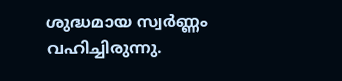ശുദ്ധമായ സ്വർണ്ണം വഹിച്ചിരുന്നു.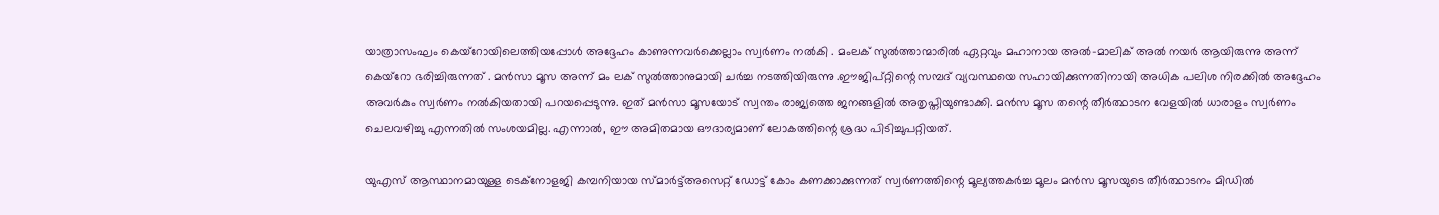യാത്രാസംഘം കെയ്‌റോയിലെത്തിയപ്പോൾ അദ്ദേഹം കാണുന്നവർക്കെല്ലാം സ്വർണം നൽകി . മംലക് സുൽത്താന്മാരിൽ ഏറ്റവും മഹാനായ അൽ-മാലിക് അൽ നയർ ആയിരുന്നു അന്ന് കെയ്റോ ഭരിച്ചിരുന്നത് . മൻസാ മൂസ അന്ന് മം ലക് സുൽത്താനുമായി ചർച്ച നടത്തിയിരുന്നു .ഈജിപ്റ്റിന്റെ സമ്പദ് വ്യവസ്ഥയെ സഹായിക്കുന്നതിനായി അധിക പലിശ നിരക്കില്‍ അദ്ദേഹം അവർകും സ്വര്‍ണം നല്‍കിയതായി പറയപ്പെടുന്നു. ഇത് മന്‍സാ മൂസയോട് സ്വന്തം രാജ്യത്തെ ജനങ്ങളില്‍ അതൃപ്തിയുണ്ടാക്കി. മൻസ മൂസ തന്റെ തീർത്ഥാടന വേളയിൽ ധാരാളം സ്വർണം ചെലവഴിച്ചു എന്നതിൽ സംശയമില്ല. എന്നാൽ, ഈ അമിതമായ ഔദാര്യമാണ് ലോകത്തിന്റെ ശ്രദ്ധ പിടിച്ചുപറ്റിയത്.

യുഎസ് ആസ്ഥാനമായുള്ള ടെക്നോളജി കമ്പനിയായ സ്മാർട്ട്അസെറ്റ് ഡോട്ട് കോം കണക്കാക്കുന്നത് സ്വർണത്തിന്റെ മൂല്യത്തകർച്ച മൂലം മൻസ മൂസയുടെ തീർത്ഥാടനം മിഡിൽ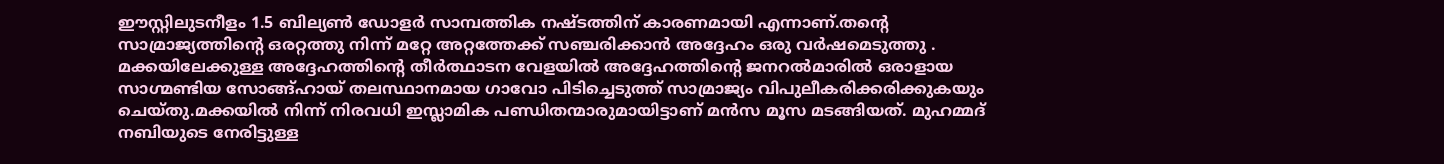ഈസ്റ്റിലുടനീളം 1.5 ബില്യൺ ഡോളർ സാമ്പത്തിക നഷ്ടത്തിന് കാരണമായി എന്നാണ്.തന്റെ സാമ്രാജ്യത്തിന്റെ ഒരറ്റത്തു നിന്ന് മറ്റേ അറ്റത്തേക്ക് സഞ്ചരിക്കാൻ അദ്ദേഹം ഒരു വർഷമെടുത്തു . മക്കയിലേക്കുള്ള അദ്ദേഹത്തിന്റെ തീർത്ഥാടന വേളയിൽ അദ്ദേഹത്തിന്റെ ജനറൽമാരിൽ ഒരാളായ സാഗ്മണ്ടിയ സോങ്ങ്‌ഹായ് തലസ്ഥാനമായ ഗാവോ പിടിച്ചെടുത്ത് സാമ്രാജ്യം വിപുലീകരിക്കരിക്കുകയും ചെയ്തു.മക്കയില്‍ നിന്ന് നിരവധി ഇസ്ലാമിക പണ്ഡിതന്മാരുമായിട്ടാണ് മൻസ മൂസ മടങ്ങിയത്. മുഹമ്മദ് നബിയുടെ നേരിട്ടുള്ള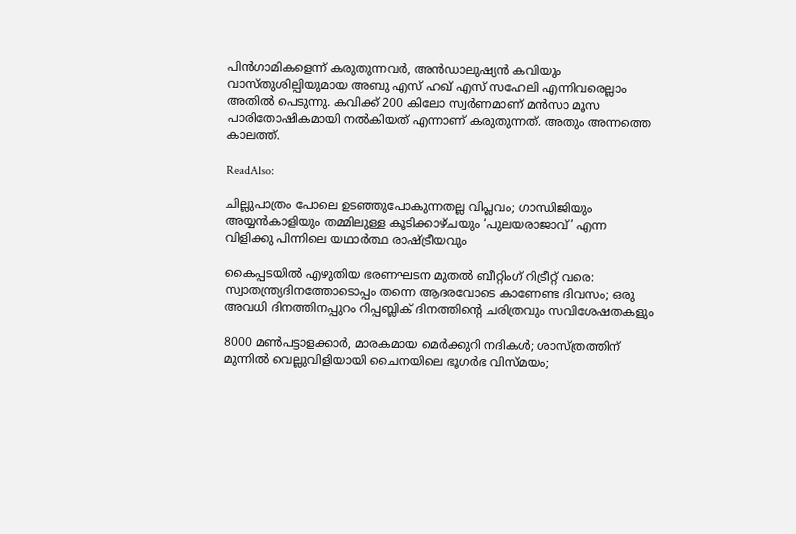പിൻ‌ഗാമികളെന്ന് കരുതുന്നവര്‍, അൻഡാലുഷ്യൻ കവിയും വാസ്തുശില്പിയുമായ അബു എസ് ഹഖ് എസ് സഹേലി എന്നിവരെല്ലാം അതില്‍ പെടുന്നു. കവിക്ക് 200 കിലോ സ്വര്‍ണമാണ് മന്‍സാ മൂസ പാരിതോഷികമായി നല്‍കിയത് എന്നാണ് കരുതുന്നത്. അതും അന്നത്തെ കാലത്ത്.

ReadAlso:

ചില്ലുപാത്രം പോലെ ഉടഞ്ഞുപോകുന്നതല്ല വിപ്ലവം; ഗാന്ധിജിയും അയ്യൻകാളിയും തമ്മിലുള്ള കൂടിക്കാഴ്ചയും ‘പുലയരാജാവ്’ എന്ന വിളിക്കു പിന്നിലെ യഥാർത്ഥ രാഷ്ട്രീയവും

കൈപ്പടയിൽ എഴുതിയ ഭരണഘടന മുതൽ ബീറ്റിംഗ് റിട്രീറ്റ് വരെ: സ്വാതന്ത്ര്യദിനത്തോടൊപ്പം തന്നെ ആദരവോടെ കാണേണ്ട ദിവസം; ഒരു അവധി ദിനത്തിനപ്പുറം റിപ്പബ്ലിക് ദിനത്തിന്റെ ചരിത്രവും സവിശേഷതകളും

8000 മൺപട്ടാളക്കാർ, മാരകമായ മെർക്കുറി നദികൾ; ശാസ്ത്രത്തിന് മുന്നിൽ വെല്ലുവിളിയായി ചൈനയിലെ ഭൂഗർഭ വിസ്മയം;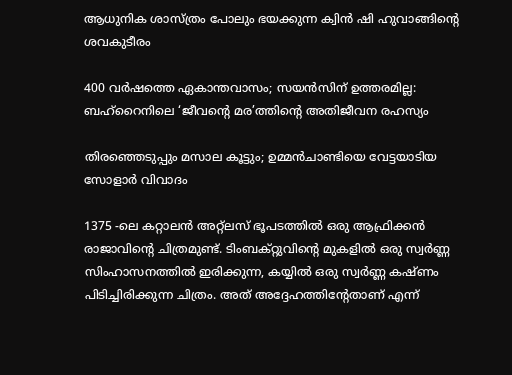ആധുനിക ശാസ്ത്രം പോലും ഭയക്കുന്ന ക്വിൻ ഷി ഹുവാങ്ങിന്റെ ശവകുടീരം

400 വർഷത്തെ ഏകാന്തവാസം; സയൻസിന് ഉത്തരമില്ല: ബഹ്‌റൈനിലെ ‘ജീവൻ്റെ മര’ത്തിൻ്റെ അതിജീവന രഹസ്യം

തിരഞ്ഞെടുപ്പും മസാല കൂട്ടും; ഉമ്മൻ‌ചാണ്ടിയെ വേട്ടയാടിയ സോളാർ വിവാദം

1375 -ലെ കറ്റാലൻ അറ്റ്ലസ് ഭൂപടത്തിൽ ഒരു ആഫ്രിക്കൻ രാജാവിന്റെ ചിത്രമുണ്ട്. ടിംബക്റ്റുവിന്റെ മുകളിൽ ഒരു സ്വർണ്ണ സിംഹാസനത്തിൽ ഇരിക്കുന്ന, കയ്യിൽ ഒരു സ്വർണ്ണ കഷ്ണം പിടിച്ചിരിക്കുന്ന ചിത്രം. അത് അദ്ദേഹത്തിന്‍റേതാണ് എന്ന്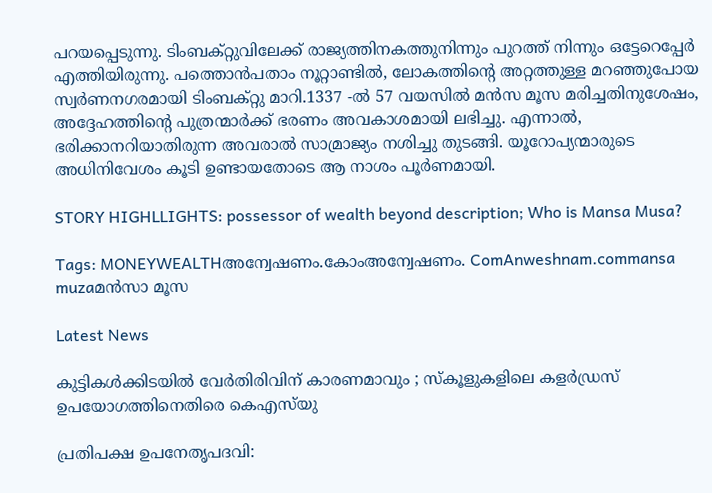പറയപ്പെടുന്നു. ടിംബക്റ്റുവിലേക്ക് രാജ്യത്തിനകത്തുനിന്നും പുറത്ത് നിന്നും ഒട്ടേറെപ്പേര്‍ എത്തിയിരുന്നു. പത്തൊൻപതാം നൂറ്റാണ്ടിൽ, ലോകത്തിന്‍റെ അറ്റത്തുള്ള മറഞ്ഞുപോയ സ്വർണനഗരമായി ടിംബക്റ്റു മാറി.1337 -ൽ 57 വയസില്‍ മൻസ മൂസ മരിച്ചതിനുശേഷം, അദ്ദേഹത്തിന്റെ പുത്രന്മാർക്ക് ഭരണം അവകാശമായി ലഭിച്ചു. എന്നാല്‍, ഭരിക്കാനറിയാതിരുന്ന അവരാല്‍ സാമ്രാജ്യം നശിച്ചു തുടങ്ങി. യൂറോപ്യന്മാരുടെ അധിനിവേശം കൂടി ഉണ്ടായതോടെ ആ നാശം പൂര്‍ണമായി.

STORY HIGHLLIGHTS: possessor of wealth beyond description; Who is Mansa Musa?

Tags: MONEYWEALTHഅന്വേഷണം.കോംഅന്വേഷണം. ComAnweshnam.commansa muzaമൻസാ മൂസ

Latest News

കുട്ടികൾക്കിടയിൽ വേർതിരിവിന് കാരണമാവും ; സ്കൂളുകളിലെ കളർഡ്രസ് ഉപയോഗത്തിനെതിരെ കെഎസ്‍യു

പ്രതിപക്ഷ ഉപനേതൃപദവി: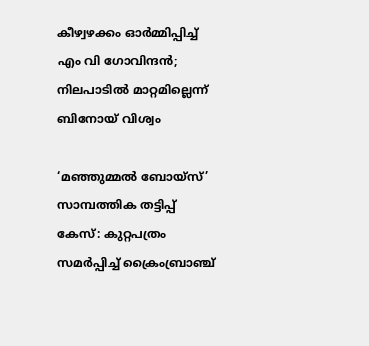കീഴ്വഴക്കം ഓർമ്മിപ്പിച്ച് എം വി ഗോവിന്ദൻ; നിലപാടിൽ മാറ്റമില്ലെന്ന് ബിനോയ് വിശ്വം

‘മഞ്ഞുമ്മൽ ബോയ്സ്’ സാമ്പത്തിക തട്ടിപ്പ് കേസ്: കുറ്റപത്രം സമർപ്പിച്ച് ക്രൈംബ്രാഞ്ച്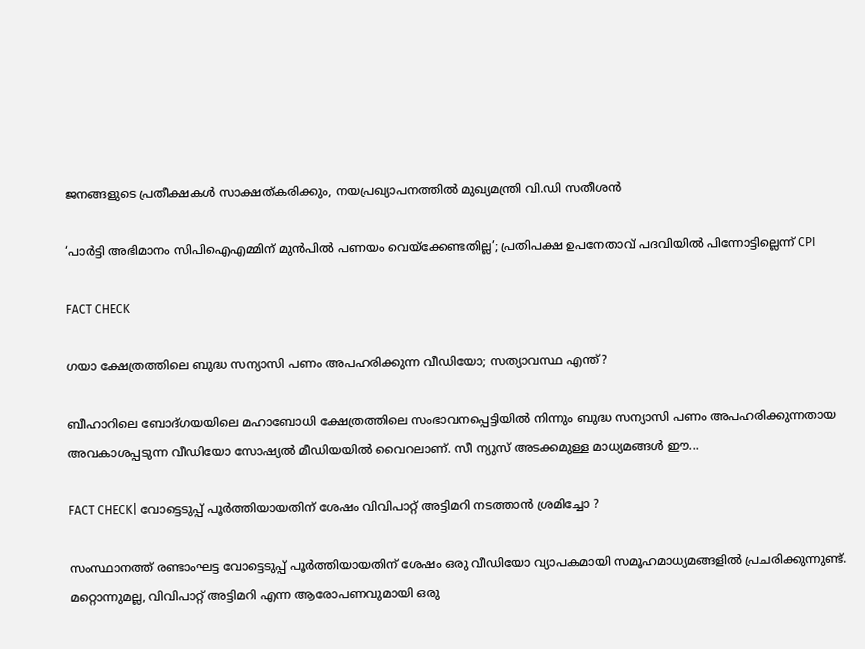ജനങ്ങളുടെ പ്രതീക്ഷകൾ സാക്ഷത്കരിക്കും, നയപ്രഖ്യാപനത്തിൽ മുഖ്യമന്ത്രി വി.ഡി സതീശന്‍

‘പാർട്ടി അഭിമാനം സിപിഐഎമ്മിന് മുൻപിൽ പണയം വെയ്ക്കേണ്ടതില്ല’; പ്രതിപക്ഷ ഉപനേതാവ് പദവിയിൽ പിന്നോട്ടില്ലെന്ന് CPI

FACT CHECK

ഗയാ ക്ഷേത്രത്തിലെ ബുദ്ധ സന്യാസി പണം അപഹരിക്കുന്ന വീഡിയോ; സത്യാവസ്ഥ എന്ത്?

ബീഹാറിലെ ബോദ്ഗയയിലെ മഹാബോധി ക്ഷേത്രത്തിലെ സംഭാവനപ്പെട്ടിയില്‍ നിന്നും ബുദ്ധ സന്യാസി പണം അപഹരിക്കുന്നതായ അവകാശപ്പടുന്ന വീഡിയോ സോഷ്യല്‍ മീഡിയയില്‍ വൈറലാണ്. സീ ന്യുസ് അടക്കമുള്ള മാധ്യമങ്ങള്‍ ഈ...

FACT CHECK| വോട്ടെടുപ്പ് പൂർത്തിയായതിന് ശേഷം വിവിപാറ്റ് അട്ടിമറി നടത്താൻ ശ്രമിച്ചോ ?

സംസ്ഥാനത്ത് രണ്ടാംഘട്ട വോട്ടെടുപ്പ് പൂർത്തിയായതിന് ശേഷം ഒരു വീഡിയോ വ്യാപകമായി സമൂഹമാധ്യമങ്ങളിൽ പ്രചരിക്കുന്നുണ്ട്. മറ്റൊന്നുമല്ല, വിവിപാറ്റ് അട്ടിമറി എന്ന ആരോപണവുമായി ഒരു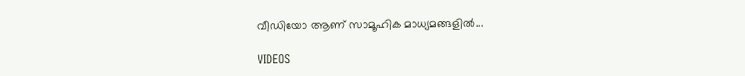വീഡിയോ ആണ് സാമൂഹിക മാധ്യമങ്ങളിൽ...

VIDEOS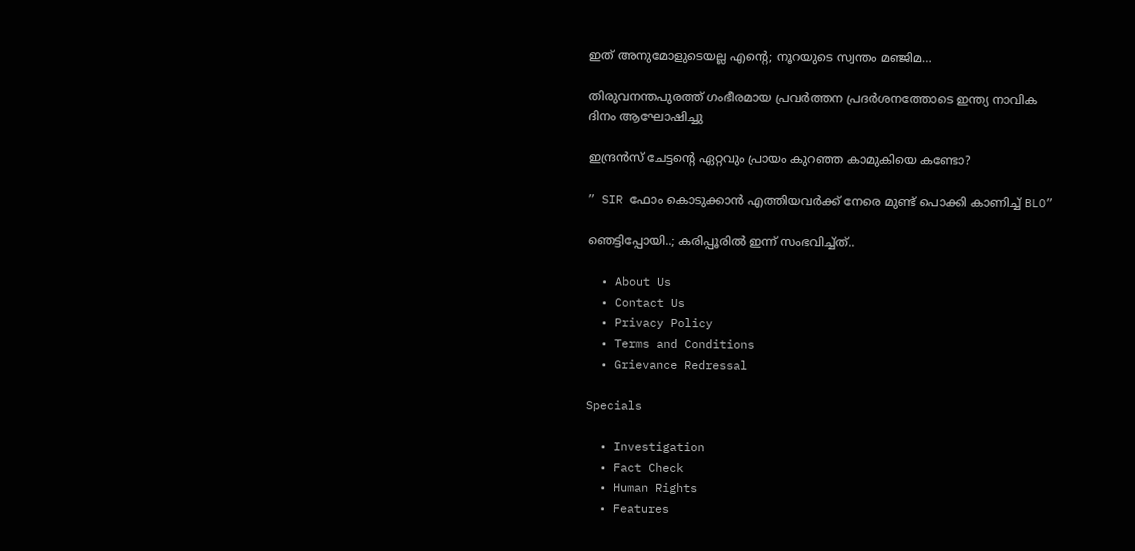ഇത് അനുമോളുടെയല്ല എന്റെ; നൂറയുടെ സ്വന്തം മഞ്ജിമ…

തിരുവനന്തപുരത്ത് ഗംഭീരമായ പ്രവർത്തന പ്രദർശനത്തോടെ ഇന്ത്യ നാവിക ദിനം ആഘോഷിച്ചു

ഇന്ദ്രൻസ് ചേട്ടന്റെ ഏറ്റവും പ്രായം കുറഞ്ഞ കാമുകിയെ കണ്ടോ?

” SIR ഫോം കൊടുക്കാൻ എത്തിയവർക്ക് നേരെ മുണ്ട് പൊക്കി കാണിച്ച് BLO”

ഞെട്ടിപ്പോയി..; കരിപ്പൂരിൽ ഇന്ന് സംഭവിച്ച്ത്..

  • About Us
  • Contact Us
  • Privacy Policy
  • Terms and Conditions
  • Grievance Redressal

Specials

  • Investigation
  • Fact Check
  • Human Rights
  • Features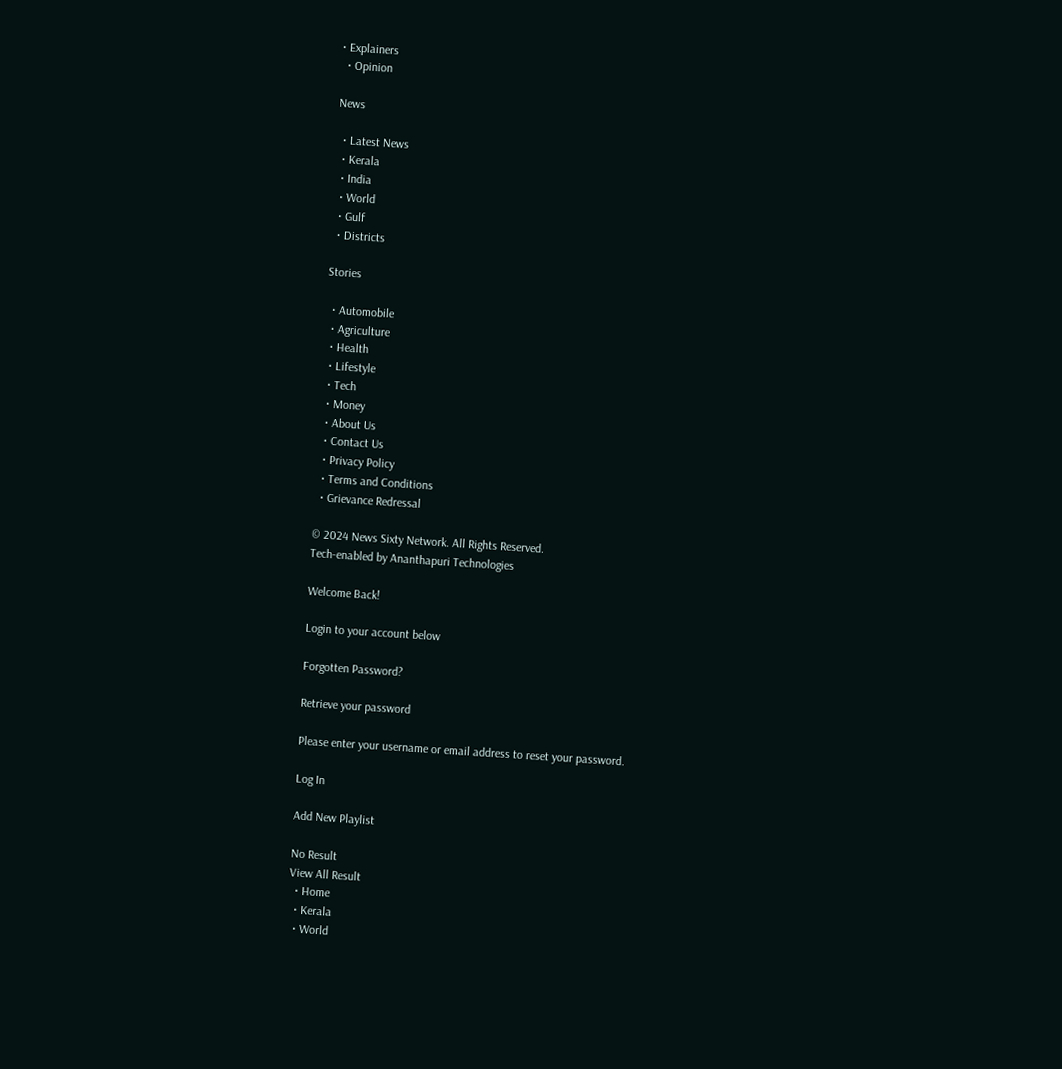• Explainers
  • Opinion

News

  • Latest News
  • Kerala
  • India
  • World
  • Gulf
  • Districts

Stories

  • Automobile
  • Agriculture
  • Health
  • Lifestyle
  • Tech
  • Money
  • About Us
  • Contact Us
  • Privacy Policy
  • Terms and Conditions
  • Grievance Redressal

© 2024 News Sixty Network. All Rights Reserved.
Tech-enabled by Ananthapuri Technologies

Welcome Back!

Login to your account below

Forgotten Password?

Retrieve your password

Please enter your username or email address to reset your password.

Log In

Add New Playlist

No Result
View All Result
  • Home
  • Kerala
  • World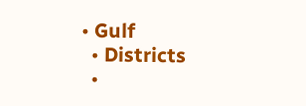• Gulf
  • Districts
  •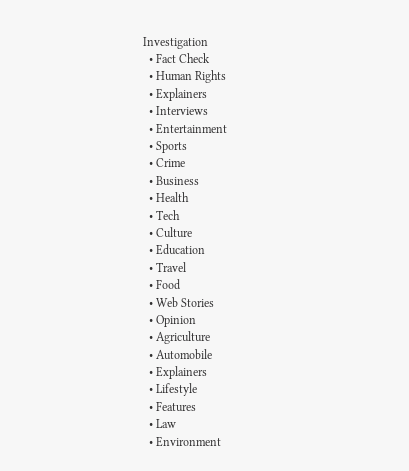Investigation
  • Fact Check
  • Human Rights
  • Explainers
  • Interviews
  • Entertainment
  • Sports
  • Crime
  • Business
  • Health
  • Tech
  • Culture
  • Education
  • Travel
  • Food
  • Web Stories
  • Opinion
  • Agriculture
  • Automobile
  • Explainers
  • Lifestyle
  • Features
  • Law
  • Environment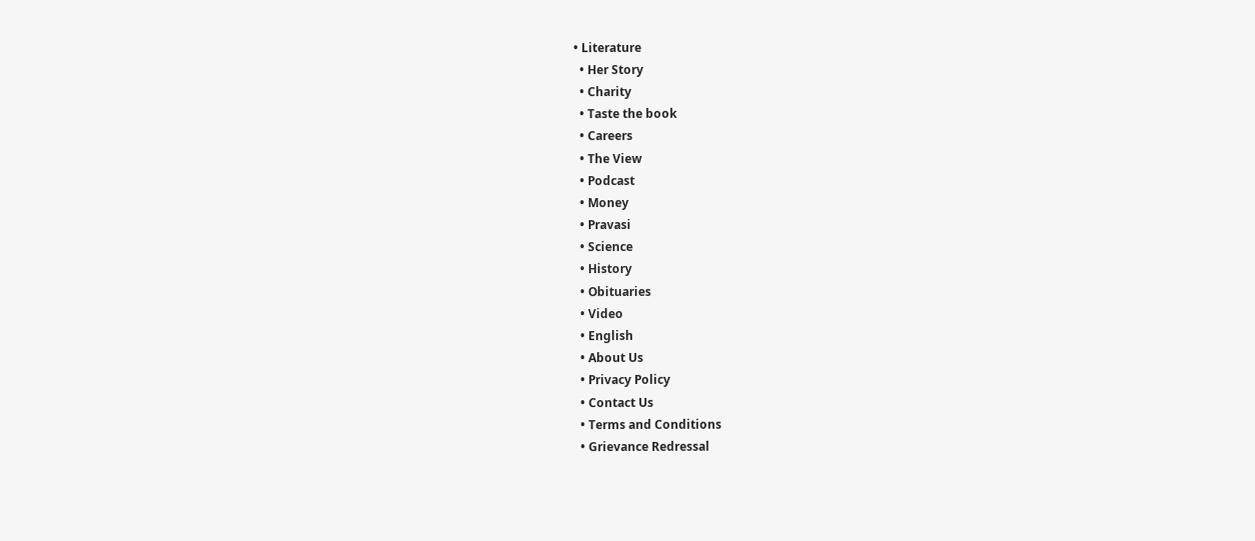• Literature
  • Her Story
  • Charity
  • Taste the book
  • Careers
  • The View
  • Podcast
  • Money
  • Pravasi
  • Science
  • History
  • Obituaries
  • Video
  • English
  • About Us
  • Privacy Policy
  • Contact Us
  • Terms and Conditions
  • Grievance Redressal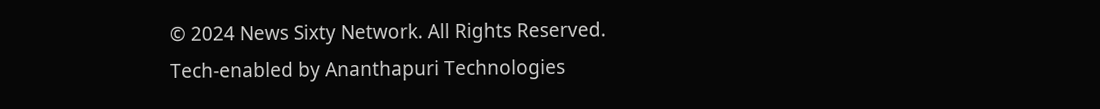© 2024 News Sixty Network. All Rights Reserved.
Tech-enabled by Ananthapuri Technologies